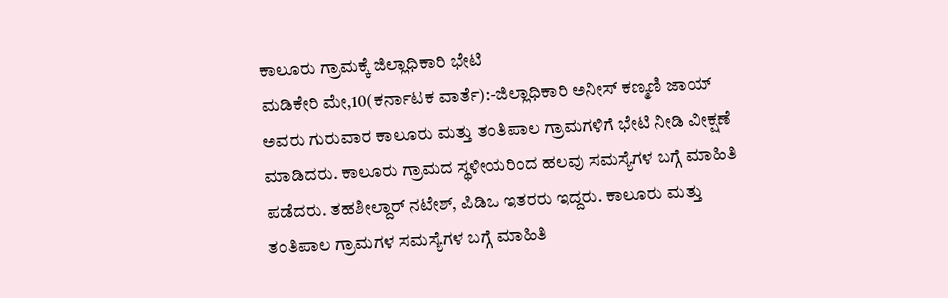ಕಾಲೂರು ಗ್ರಾಮಕ್ಕೆ ಜಿಲ್ಲಾಧಿಕಾರಿ ಭೇಟಿ
ಮಡಿಕೇರಿ ಮೇ,10(ಕರ್ನಾಟಕ ವಾರ್ತೆ):-ಜಿಲ್ಲಾಧಿಕಾರಿ ಅನೀಸ್ ಕಣ್ಮಣಿ ಜಾಯ್ ಅವರು ಗುರುವಾರ ಕಾಲೂರು ಮತ್ತು ತಂತಿಪಾಲ ಗ್ರಾಮಗಳಿಗೆ ಭೇಟಿ ನೀಡಿ ವೀಕ್ಷಣೆ ಮಾಡಿದರು. ಕಾಲೂರು ಗ್ರಾಮದ ಸ್ಥಳೀಯರಿಂದ ಹಲವು ಸಮಸ್ಯೆಗಳ ಬಗ್ಗೆ ಮಾಹಿತಿ ಪಡೆದರು. ತಹಶೀಲ್ದಾರ್ ನಟೇಶ್, ಪಿಡಿಒ ಇತರರು ಇದ್ದರು. ಕಾಲೂರು ಮತ್ತು ತಂತಿಪಾಲ ಗ್ರಾಮಗಳ ಸಮಸ್ಯೆಗಳ ಬಗ್ಗೆ ಮಾಹಿತಿ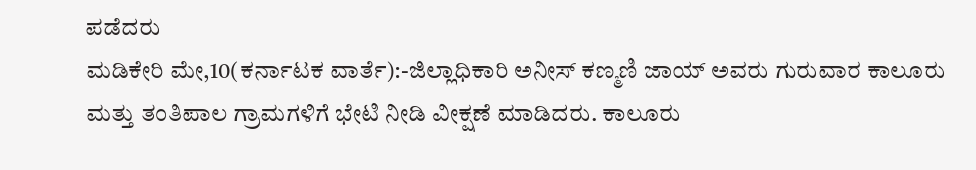ಪಡೆದರು
ಮಡಿಕೇರಿ ಮೇ,10(ಕರ್ನಾಟಕ ವಾರ್ತೆ):-ಜಿಲ್ಲಾಧಿಕಾರಿ ಅನೀಸ್ ಕಣ್ಮಣಿ ಜಾಯ್ ಅವರು ಗುರುವಾರ ಕಾಲೂರು ಮತ್ತು ತಂತಿಪಾಲ ಗ್ರಾಮಗಳಿಗೆ ಭೇಟಿ ನೀಡಿ ವೀಕ್ಷಣೆ ಮಾಡಿದರು. ಕಾಲೂರು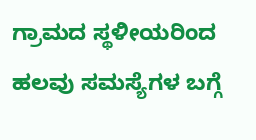ಗ್ರಾಮದ ಸ್ಥಳೀಯರಿಂದ ಹಲವು ಸಮಸ್ಯೆಗಳ ಬಗ್ಗೆ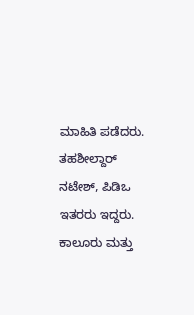ಮಾಹಿತಿ ಪಡೆದರು. ತಹಶೀಲ್ದಾರ್ ನಟೇಶ್, ಪಿಡಿಒ ಇತರರು ಇದ್ದರು. ಕಾಲೂರು ಮತ್ತು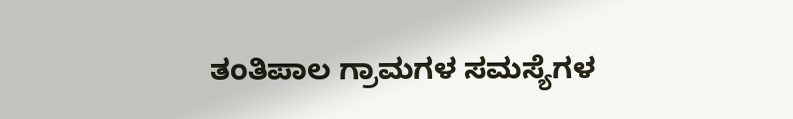ತಂತಿಪಾಲ ಗ್ರಾಮಗಳ ಸಮಸ್ಯೆಗಳ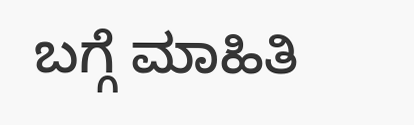ಬಗ್ಗೆ ಮಾಹಿತಿ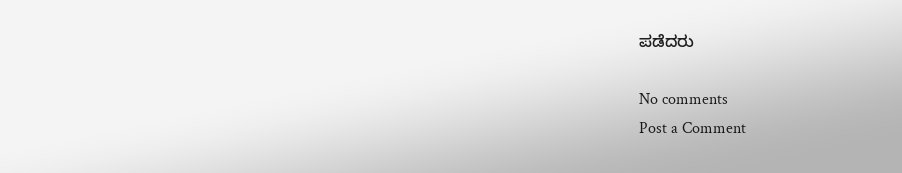ಪಡೆದರು

No comments
Post a Comment